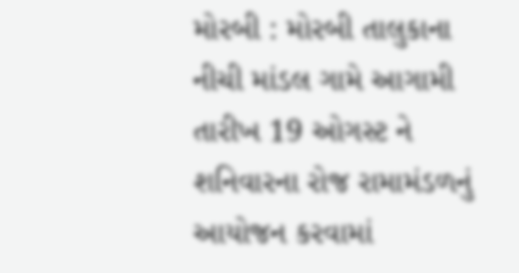મોરબી : મોરબી તાલુકાના નીચી માંડલ ગામે આગામી તારીખ 19 ઓગસ્ટ ને શનિવારના રોજ રામામંડળનું આયોજન કરવામાં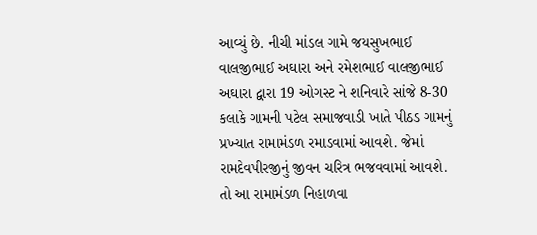આવ્યું છે. નીચી માંડલ ગામે જયસુખભાઈ વાલજીભાઈ અઘારા અને રમેશભાઈ વાલજીભાઈ અઘારા દ્વારા 19 ઓગસ્ટ ને શનિવારે સાંજે 8-30 કલાકે ગામની પટેલ સમાજવાડી ખાતે પીઠડ ગામનું પ્રખ્યાત રામામંડળ રમાડવામાં આવશે. જેમાં રામદેવપીરજીનું જીવન ચરિત્ર ભજવવામાં આવશે. તો આ રામામંડળ નિહાળવા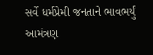સર્વે ધર્મપ્રેમી જનતાને ભાવભર્યું આમંત્રણ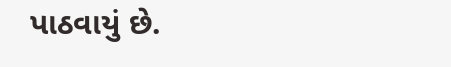પાઠવાયું છે.